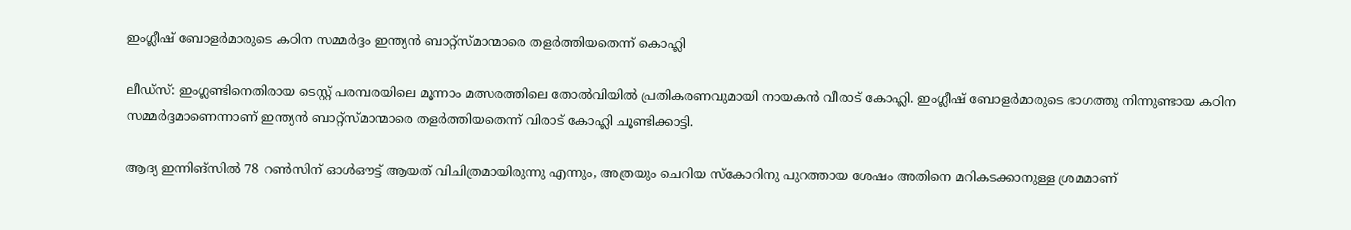ഇംഗ്ലീഷ് ബോളര്‍മാരുടെ കഠിന സമ്മര്‍ദ്ദം ഇന്ത്യന്‍ ബാറ്റ്‌സ്മാന്മാരെ തളര്‍ത്തിയതെന്ന് കൊഹ്ലി

ലീഡ്‌സ്: ഇംഗ്ലണ്ടിനെതിരായ ടെസ്റ്റ് പരമ്പരയിലെ മൂന്നാം മത്സരത്തിലെ തോല്‍വിയില്‍ പ്രതികരണവുമായി നായകന്‍ വീരാട് കോഹ്ലി. ഇംഗ്ലീഷ് ബോളര്‍മാരുടെ ഭാഗത്തു നിന്നുണ്ടായ കഠിന സമ്മര്‍ദ്ദമാണെന്നാണ് ഇന്ത്യന്‍ ബാറ്റ്‌സ്മാന്മാരെ തളര്‍ത്തിയതെന്ന് വിരാട് കോഹ്ലി ചൂണ്ടിക്കാട്ടി.

ആദ്യ ഇന്നിങ്‌സില്‍ 78 റണ്‍സിന് ഓള്‍ഔട്ട് ആയത് വിചിത്രമായിരുന്നു എന്നും, അത്രയും ചെറിയ സ്‌കോറിനു പുറത്തായ ശേഷം അതിനെ മറികടക്കാനുള്ള ശ്രമമാണ്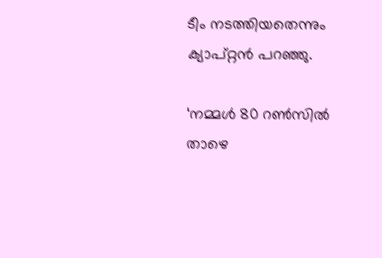ടീം നടത്തിയതെന്നും ക്യാപ്റ്റന്‍ പറഞ്ഞു.

‘നമ്മള്‍ 80 റണ്‍സില്‍ താഴെ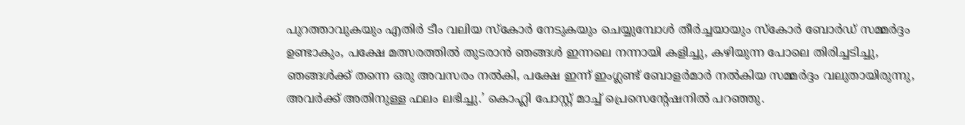പുറത്താവുകയും എതിര്‍ ടീം വലിയ സ്‌കോര്‍ നേടുകയും ചെയ്യുമ്പോള്‍ തീര്‍ച്ചയായും സ്‌കോര്‍ ബോര്‍ഡ് സമ്മര്‍ദ്ദം ഉണ്ടാകും, പക്ഷേ മത്സരത്തില്‍ തുടരാന്‍ ഞങ്ങള്‍ ഇന്നലെ നന്നായി കളിച്ചു, കഴിയുന്ന പോലെ തിരിച്ചടിച്ചു, ഞങ്ങള്‍ക്ക് തന്നെ ഒരു അവസരം നല്‍കി, പക്ഷേ ഇന്ന് ഇംഗ്ലണ്ട് ബോളര്‍മാര്‍ നല്‍കിയ സമ്മര്‍ദ്ദം വലുതായിരുന്നു, അവര്‍ക്ക് അതിനുള്ള ഫലം ലഭിച്ചു.’ കൊഹ്ലി പോസ്റ്റ് മാച്ച് പ്രെസെന്റേഷനില്‍ പറഞ്ഞു.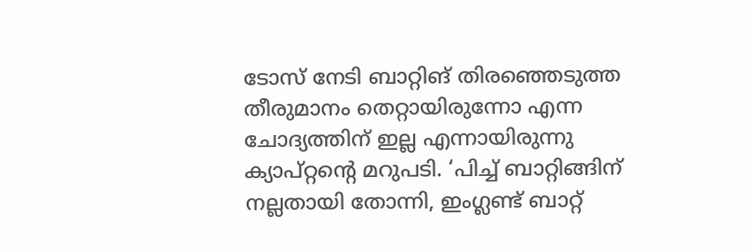ടോസ് നേടി ബാറ്റിങ് തിരഞ്ഞെടുത്ത തീരുമാനം തെറ്റായിരുന്നോ എന്ന ചോദ്യത്തിന് ഇല്ല എന്നായിരുന്നു ക്യാപ്റ്റന്റെ മറുപടി. ‘പിച്ച് ബാറ്റിങ്ങിന് നല്ലതായി തോന്നി, ഇംഗ്ലണ്ട് ബാറ്റ്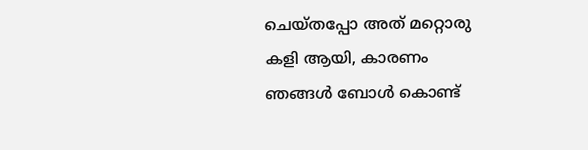ചെയ്തപ്പോ അത് മറ്റൊരു കളി ആയി, കാരണം ഞങ്ങള്‍ ബോള്‍ കൊണ്ട്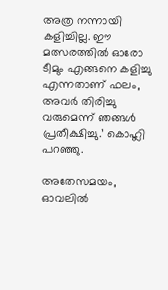അത്ര നന്നായി കളിച്ചില്ല. ഈ മത്സരത്തില്‍ ഓരോ ടീമും എങ്ങനെ കളിച്ചു എന്നതാണ് ഫലം, അവര്‍ തിരിച്ചു വരുമെന്ന് ഞങ്ങള്‍ പ്രതീക്ഷിച്ചു.’ കൊഹ്ലി പറഞ്ഞു.

അതേസമയം, ഓവലില്‍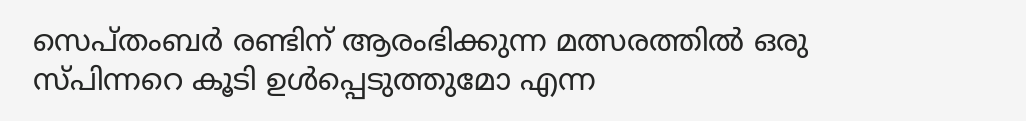സെപ്തംബര്‍ രണ്ടിന് ആരംഭിക്കുന്ന മത്സരത്തില്‍ ഒരു സ്പിന്നറെ കൂടി ഉള്‍പ്പെടുത്തുമോ എന്ന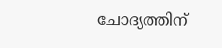ചോദ്യത്തിന്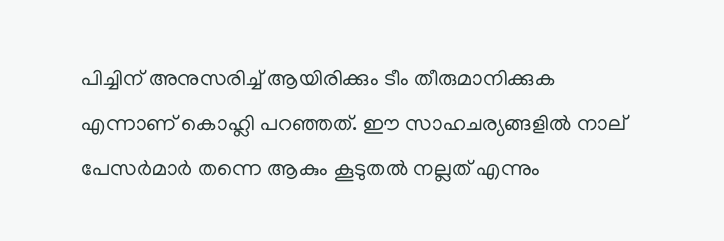പിച്ചിന് അനുസരിച്ച് ആയിരിക്കും ടീം തീരുമാനിക്കുക എന്നാണ് കൊഹ്ലി പറഞ്ഞത്. ഈ സാഹചര്യങ്ങളില്‍ നാല് പേസര്‍മാര്‍ തന്നെ ആകും കൂടുതല്‍ നല്ലത് എന്നും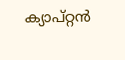ക്യാപ്റ്റന്‍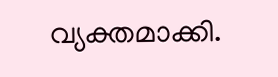വ്യക്തമാക്കി.